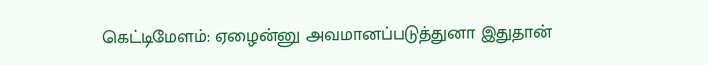கெட்டிமேளம்: ஏழைன்னு அவமானப்படுத்துனா இதுதான்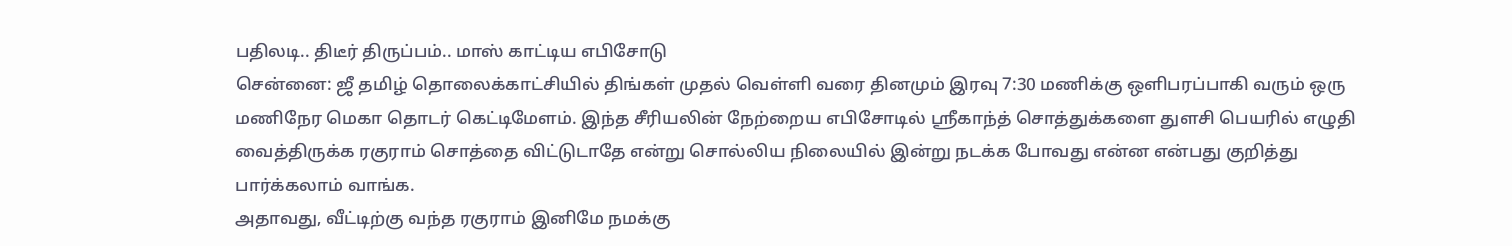பதிலடி.. திடீர் திருப்பம்.. மாஸ் காட்டிய எபிசோடு
சென்னை: ஜீ தமிழ் தொலைக்காட்சியில் திங்கள் முதல் வெள்ளி வரை தினமும் இரவு 7:30 மணிக்கு ஒளிபரப்பாகி வரும் ஒரு மணிநேர மெகா தொடர் கெட்டிமேளம். இந்த சீரியலின் நேற்றைய எபிசோடில் ஸ்ரீகாந்த் சொத்துக்களை துளசி பெயரில் எழுதி வைத்திருக்க ரகுராம் சொத்தை விட்டுடாதே என்று சொல்லிய நிலையில் இன்று நடக்க போவது என்ன என்பது குறித்து பார்க்கலாம் வாங்க.
அதாவது, வீட்டிற்கு வந்த ரகுராம் இனிமே நமக்கு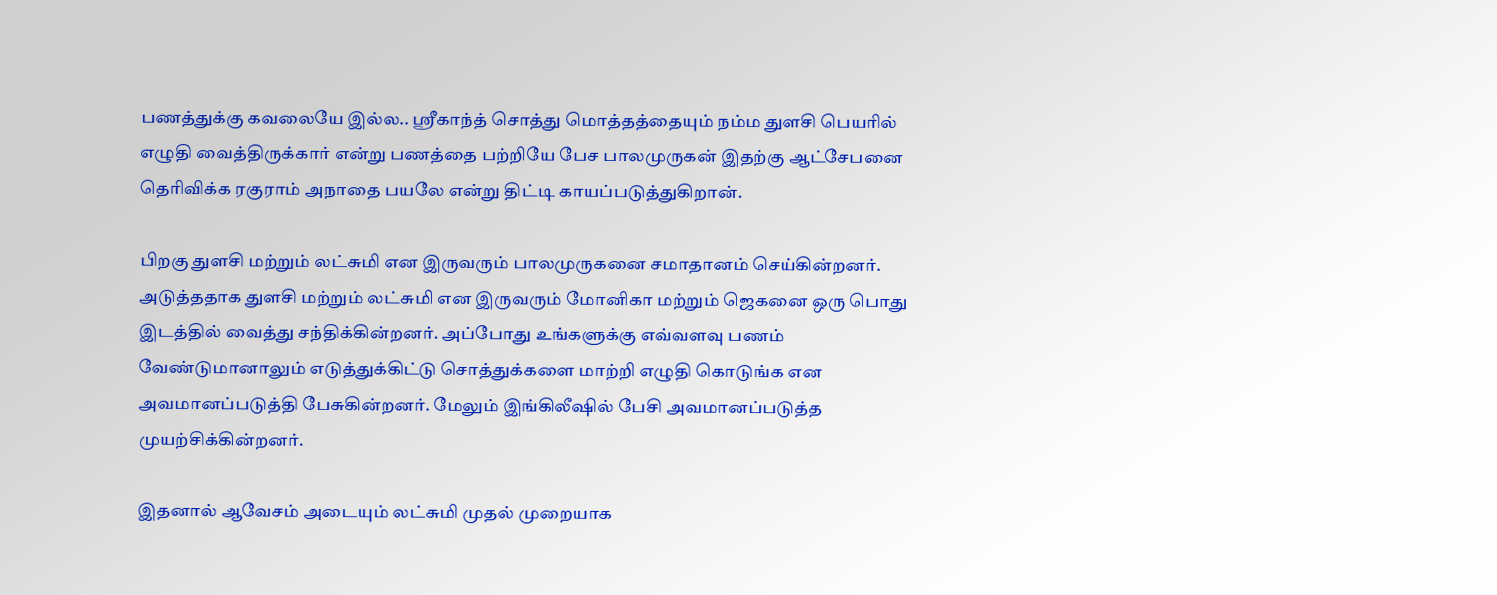பணத்துக்கு கவலையே இல்ல.. ஸ்ரீகாந்த் சொத்து மொத்தத்தையும் நம்ம துளசி பெயரில் எழுதி வைத்திருக்கார் என்று பணத்தை பற்றியே பேச பாலமுருகன் இதற்கு ஆட்சேபனை தெரிவிக்க ரகுராம் அநாதை பயலே என்று திட்டி காயப்படுத்துகிறான்.

பிறகு துளசி மற்றும் லட்சுமி என இருவரும் பாலமுருகனை சமாதானம் செய்கின்றனர். அடுத்ததாக துளசி மற்றும் லட்சுமி என இருவரும் மோனிகா மற்றும் ஜெகனை ஒரு பொது இடத்தில் வைத்து சந்திக்கின்றனர். அப்போது உங்களுக்கு எவ்வளவு பணம் வேண்டுமானாலும் எடுத்துக்கிட்டு சொத்துக்களை மாற்றி எழுதி கொடுங்க என அவமானப்படுத்தி பேசுகின்றனர். மேலும் இங்கிலீஷில் பேசி அவமானப்படுத்த முயற்சிக்கின்றனர்.

இதனால் ஆவேசம் அடையும் லட்சுமி முதல் முறையாக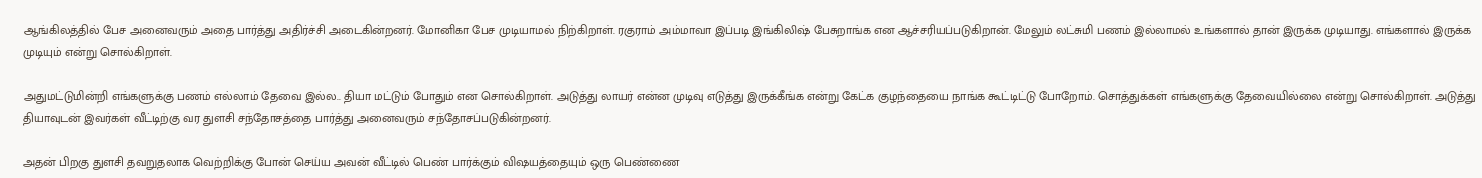ஆங்கிலத்தில் பேச அனைவரும் அதை பார்த்து அதிர்ச்சி அடைகின்றனர். மோனிகா பேச முடியாமல் நிற்கிறாள். ரகுராம் அம்மாவா இப்படி இங்கிலிஷ் பேசுறாங்க என ஆச்சரியப்படுகிறான். மேலும் லட்சுமி பணம் இல்லாமல் உங்களால் தான் இருக்க முடியாது. எங்களால் இருக்க முடியும் என்று சொல்கிறாள்.

அதுமட்டுமின்றி எங்களுக்கு பணம் எல்லாம் தேவை இல்ல.. தியா மட்டும் போதும் என சொல்கிறாள். அடுத்து லாயர் என்ன முடிவு எடுத்து இருக்கீங்க என்று கேட்க குழந்தையை நாங்க கூட்டிட்டு போறோம். சொத்துக்கள் எங்களுக்கு தேவையில்லை என்று சொல்கிறாள். அடுத்து தியாவுடன் இவர்கள் வீட்டிற்கு வர துளசி சந்தோசத்தை பார்த்து அனைவரும் சந்தோசப்படுகின்றனர்.

அதன் பிறகு துளசி தவறுதலாக வெற்றிக்கு போன் செய்ய அவன் வீட்டில் பெண் பார்க்கும் விஷயத்தையும் ஒரு பெண்ணை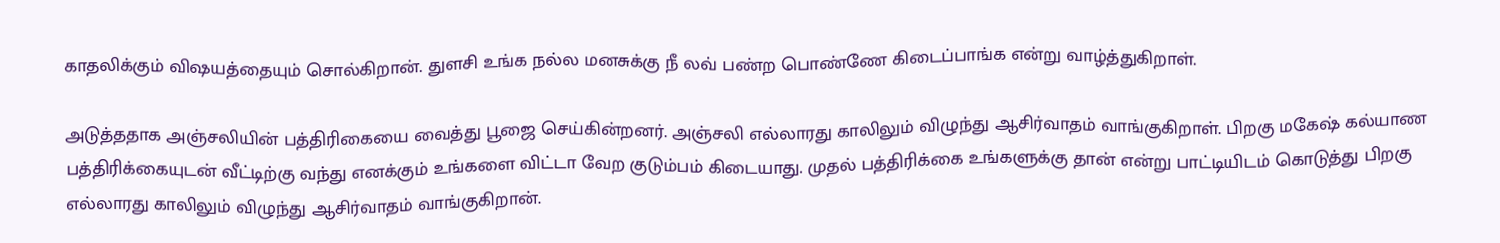காதலிக்கும் விஷயத்தையும் சொல்கிறான். துளசி உங்க நல்ல மனசுக்கு நீ லவ் பண்ற பொண்ணே கிடைப்பாங்க என்று வாழ்த்துகிறாள்.

அடுத்ததாக அஞ்சலியின் பத்திரிகையை வைத்து பூஜை செய்கின்றனர். அஞ்சலி எல்லாரது காலிலும் விழுந்து ஆசிர்வாதம் வாங்குகிறாள். பிறகு மகேஷ் கல்யாண பத்திரிக்கையுடன் வீட்டிற்கு வந்து எனக்கும் உங்களை விட்டா வேற குடும்பம் கிடையாது. முதல் பத்திரிக்கை உங்களுக்கு தான் என்று பாட்டியிடம் கொடுத்து பிறகு எல்லாரது காலிலும் விழுந்து ஆசிர்வாதம் வாங்குகிறான்.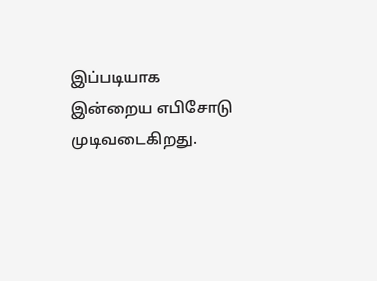இப்படியாக இன்றைய எபிசோடு முடிவடைகிறது.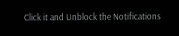Click it and Unblock the Notifications